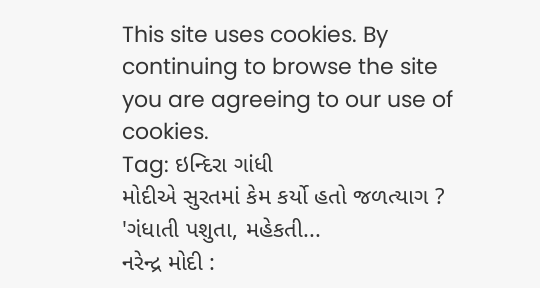This site uses cookies. By continuing to browse the site you are agreeing to our use of cookies.
Tag: ઇન્દિરા ગાંધી
મોદીએ સુરતમાં કેમ કર્યો હતો જળત્યાગ ? 'ગંધાતી પશુતા, મહેકતી...
નરેન્દ્ર મોદી :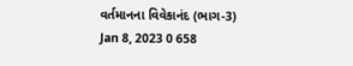વર્તમાનના વિવેકાનંદ (ભાગ-3)
Jan 8, 2023 0 658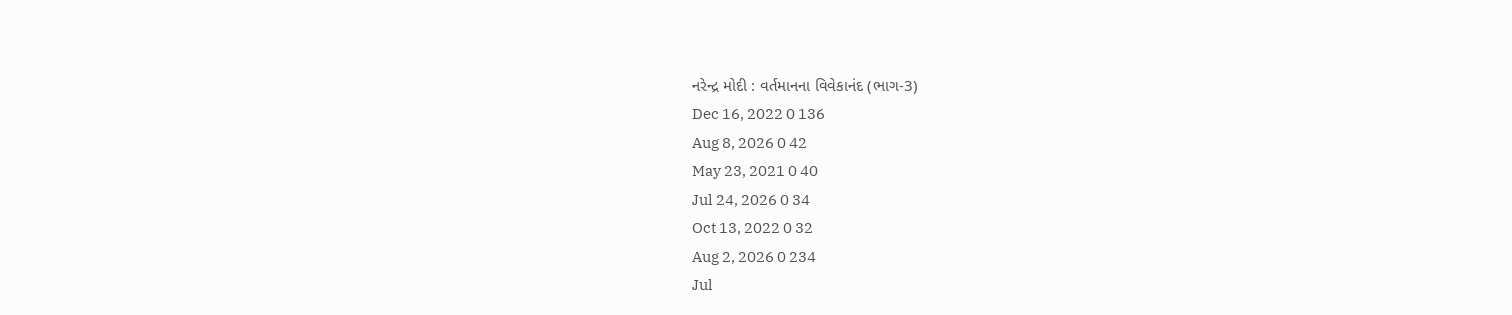નરેન્દ્ર મોદી : વર્તમાનના વિવેકાનંદ (ભાગ-3)
Dec 16, 2022 0 136
Aug 8, 2026 0 42
May 23, 2021 0 40
Jul 24, 2026 0 34
Oct 13, 2022 0 32
Aug 2, 2026 0 234
Jul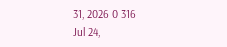31, 2026 0 316
Jul 24,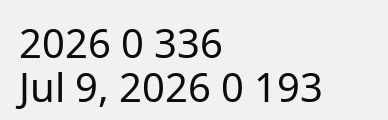2026 0 336
Jul 9, 2026 0 193